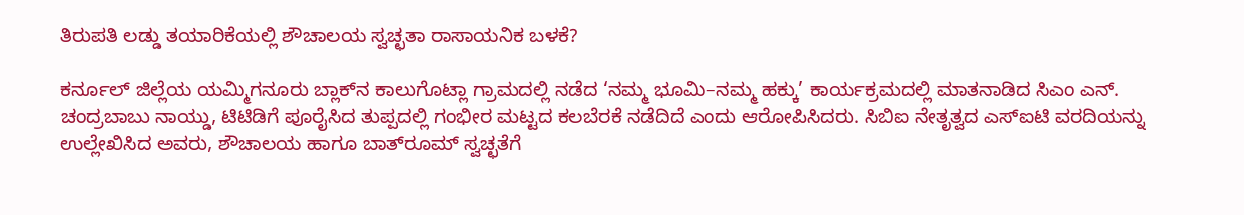ತಿರುಪತಿ ಲಡ್ಡು ತಯಾರಿಕೆಯಲ್ಲಿ ಶೌಚಾಲಯ ಸ್ವಚ್ಛತಾ ರಾಸಾಯನಿಕ ಬಳಕೆ?

ಕರ್ನೂಲ್ ಜಿಲ್ಲೆಯ ಯಮ್ಮಿಗನೂರು ಬ್ಲಾಕ್‌ನ ಕಾಲುಗೊಟ್ಲಾ ಗ್ರಾಮದಲ್ಲಿ ನಡೆದ ‘ನಮ್ಮ ಭೂಮಿ–ನಮ್ಮ ಹಕ್ಕು’ ಕಾರ್ಯಕ್ರಮದಲ್ಲಿ ಮಾತನಾಡಿದ ಸಿಎಂ ಎನ್. ಚಂದ್ರಬಾಬು ನಾಯ್ಡು, ಟಿಟಿಡಿಗೆ ಪೂರೈಸಿದ ತುಪ್ಪದಲ್ಲಿ ಗಂಭೀರ ಮಟ್ಟದ ಕಲಬೆರಕೆ ನಡೆದಿದೆ ಎಂದು ಆರೋಪಿಸಿದರು. ಸಿಬಿಐ ನೇತೃತ್ವದ ಎಸ್‌ಐಟಿ ವರದಿಯನ್ನು ಉಲ್ಲೇಖಿಸಿದ ಅವರು, ಶೌಚಾಲಯ ಹಾಗೂ ಬಾತ್‌ರೂಮ್ ಸ್ವಚ್ಛತೆಗೆ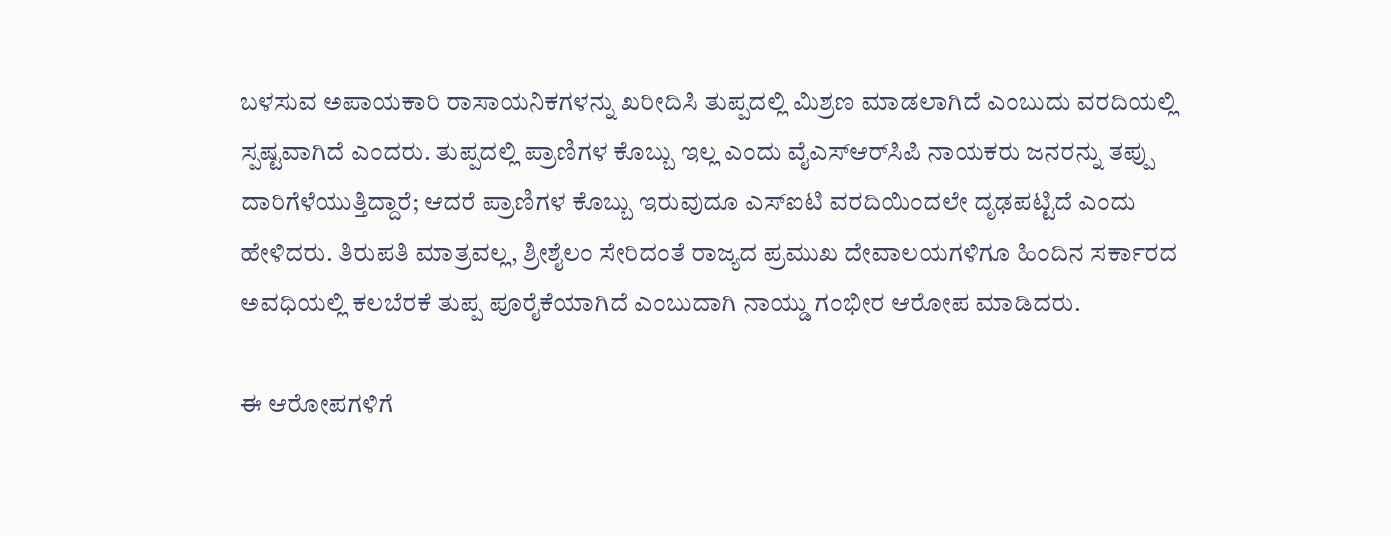ಬಳಸುವ ಅಪಾಯಕಾರಿ ರಾಸಾಯನಿಕಗಳನ್ನು ಖರೀದಿಸಿ ತುಪ್ಪದಲ್ಲಿ ಮಿಶ್ರಣ ಮಾಡಲಾಗಿದೆ ಎಂಬುದು ವರದಿಯಲ್ಲಿ ಸ್ಪಷ್ಟವಾಗಿದೆ ಎಂದರು. ತುಪ್ಪದಲ್ಲಿ ಪ್ರಾಣಿಗಳ ಕೊಬ್ಬು ಇಲ್ಲ ಎಂದು ವೈಎಸ್‌ಆರ್‌ಸಿಪಿ ನಾಯಕರು ಜನರನ್ನು ತಪ್ಪು ದಾರಿಗೆಳೆಯುತ್ತಿದ್ದಾರೆ; ಆದರೆ ಪ್ರಾಣಿಗಳ ಕೊಬ್ಬು ಇರುವುದೂ ಎಸ್‌ಐಟಿ ವರದಿಯಿಂದಲೇ ದೃಢಪಟ್ಟಿದೆ ಎಂದು ಹೇಳಿದರು. ತಿರುಪತಿ ಮಾತ್ರವಲ್ಲ, ಶ್ರೀಶೈಲಂ ಸೇರಿದಂತೆ ರಾಜ್ಯದ ಪ್ರಮುಖ ದೇವಾಲಯಗಳಿಗೂ ಹಿಂದಿನ ಸರ್ಕಾರದ ಅವಧಿಯಲ್ಲಿ ಕಲಬೆರಕೆ ತುಪ್ಪ ಪೂರೈಕೆಯಾಗಿದೆ ಎಂಬುದಾಗಿ ನಾಯ್ಡು ಗಂಭೀರ ಆರೋಪ ಮಾಡಿದರು.

ಈ ಆರೋಪಗಳಿಗೆ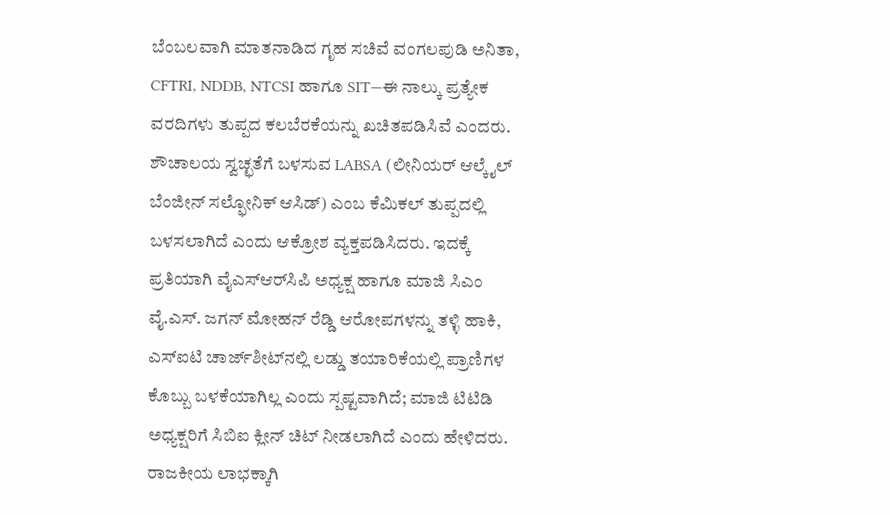ಬೆಂಬಲವಾಗಿ ಮಾತನಾಡಿದ ಗೃಹ ಸಚಿವೆ ವಂಗಲಪುಡಿ ಅನಿತಾ, CFTRI, NDDB, NTCSI ಹಾಗೂ SIT—ಈ ನಾಲ್ಕು ಪ್ರತ್ಯೇಕ ವರದಿಗಳು ತುಪ್ಪದ ಕಲಬೆರಕೆಯನ್ನು ಖಚಿತಪಡಿಸಿವೆ ಎಂದರು. ಶೌಚಾಲಯ ಸ್ವಚ್ಛತೆಗೆ ಬಳಸುವ LABSA (ಲೀನಿಯರ್ ಆಲ್ಕೈಲ್ ಬೆಂಜೀನ್ ಸಲ್ಫೋನಿಕ್ ಆಸಿಡ್) ಎಂಬ ಕೆಮಿಕಲ್ ತುಪ್ಪದಲ್ಲಿ ಬಳಸಲಾಗಿದೆ ಎಂದು ಆಕ್ರೋಶ ವ್ಯಕ್ತಪಡಿಸಿದರು. ಇದಕ್ಕೆ ಪ್ರತಿಯಾಗಿ ವೈಎಸ್‌ಆರ್‌ಸಿಪಿ ಅಧ್ಯಕ್ಷ ಹಾಗೂ ಮಾಜಿ ಸಿಎಂ ವೈ.ಎಸ್. ಜಗನ್ ಮೋಹನ್ ರೆಡ್ಡಿ ಆರೋಪಗಳನ್ನು ತಳ್ಳಿ ಹಾಕಿ, ಎಸ್‌ಐಟಿ ಚಾರ್ಜ್‌ಶೀಟ್‌ನಲ್ಲಿ ಲಡ್ಡು ತಯಾರಿಕೆಯಲ್ಲಿ ಪ್ರಾಣಿಗಳ ಕೊಬ್ಬು ಬಳಕೆಯಾಗಿಲ್ಲ ಎಂದು ಸ್ಪಷ್ಟವಾಗಿದೆ; ಮಾಜಿ ಟಿಟಿಡಿ ಅಧ್ಯಕ್ಷರಿಗೆ ಸಿಬಿಐ ಕ್ಲೀನ್ ಚಿಟ್ ನೀಡಲಾಗಿದೆ ಎಂದು ಹೇಳಿದರು. ರಾಜಕೀಯ ಲಾಭಕ್ಕಾಗಿ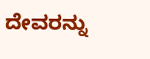ದೇವರನ್ನು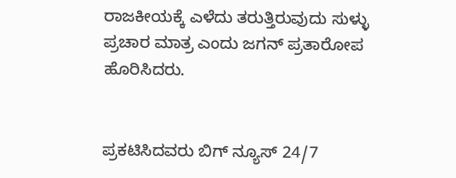ರಾಜಕೀಯಕ್ಕೆ ಎಳೆದು ತರುತ್ತಿರುವುದು ಸುಳ್ಳು ಪ್ರಚಾರ ಮಾತ್ರ ಎಂದು ಜಗನ್ ಪ್ರತಾರೋಪ ಹೊರಿಸಿದರು.


ಪ್ರಕಟಿಸಿದವರು ಬಿಗ್ ನ್ಯೂಸ್ 24/7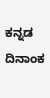ಕನ್ನಡ ದಿನಾಂಕ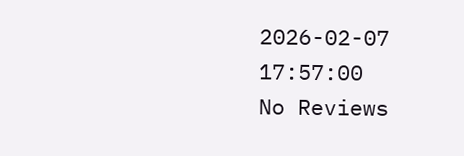2026-02-07 17:57:00
No Reviews